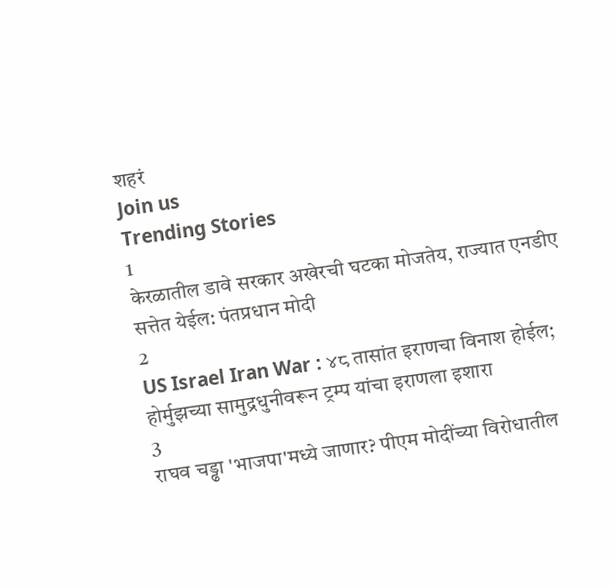शहरं
Join us
Trending Stories
1
केरळातील डावे सरकार अखेरची घटका मोजतेय, राज्यात एनडीए सत्तेत येईल: पंतप्रधान मोदी
2
US Israel Iran War : ४८ तासांत इराणचा विनाश होईल; होर्मुझच्या सामुद्रधुनीवरून ट्रम्प यांचा इराणला इशारा
3
राघव चड्ढा 'भाजपा'मध्ये जाणार? पीएम मोदींच्या विरोधातील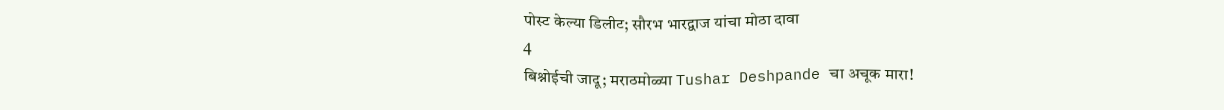पोस्ट केल्या डिलीट; सौरभ भारद्वाज यांचा मोठा दावा
4
बिश्नोईची जादू; मराठमोळ्या Tushar Deshpande चा अचूक मारा!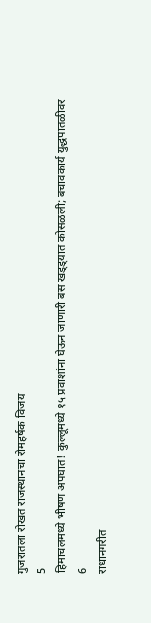गुजरातला रोखत राजस्थानचा रोमहर्षक विजय
5
हिमाचलमध्ये भीषण अपघात! कुल्लूमध्ये १५ प्रवाशांना घेऊन जाणारी बस खड्ड्यात कोसळली; बचावकार्य युद्धपातळीवर
6
राधानगरीत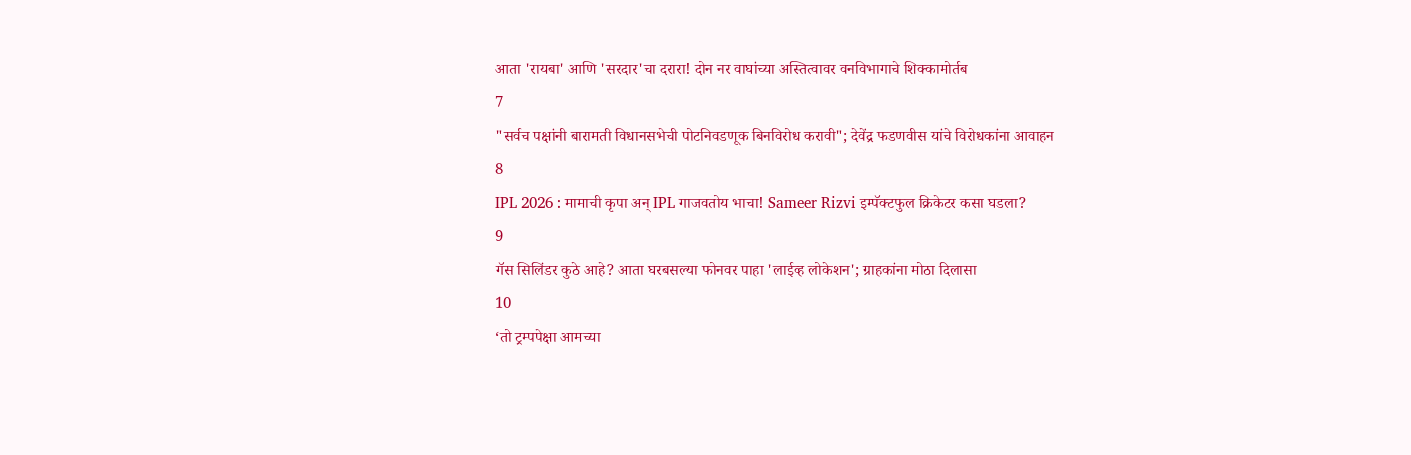आता 'रायबा' आणि 'सरदार'चा दरारा! दोन नर वाघांच्या अस्तित्वावर वनविभागाचे शिक्कामोर्तब
7
"सर्वच पक्षांनी बारामती विधानसभेची पोटनिवडणूक बिनविरोध करावी"; देवेंद्र फडणवीस यांचे विरोधकांना आवाहन
8
IPL 2026 : मामाची कृपा अन् IPL गाजवतोय भाचा! Sameer Rizvi इम्पॅक्टफुल क्रिकेटर कसा घडला?
9
गॅस सिलिंडर कुठे आहे? आता घरबसल्या फोनवर पाहा 'लाईव्ह लोकेशन'; ग्राहकांना मोठा दिलासा
10
‘तो ट्रम्पपेक्षा आमच्या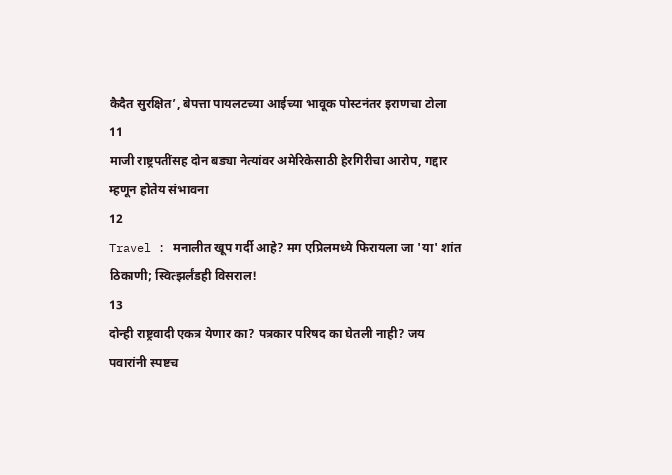कैदैत सुरक्षित’, बेपत्ता पायलटच्या आईच्या भावूक पोस्टनंतर इराणचा टोला
11
माजी राष्ट्रपतींसह दोन बड्या नेत्यांवर अमेरिकेसाठी हेरगिरीचा आरोप, गद्दार म्हणून होतेय संभावना
12
Travel : मनालीत खूप गर्दी आहे? मग एप्रिलमध्ये फिरायला जा 'या' शांत ठिकाणी; स्वित्झर्लंडही विसराल!
13
दोन्ही राष्ट्रवादी एकत्र येणार का? पत्रकार परिषद का घेतली नाही? जय पवारांनी स्पष्टच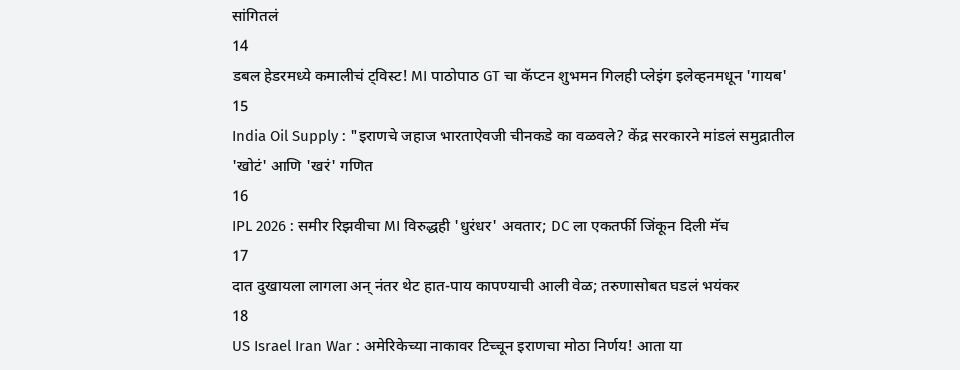सांगितलं
14
डबल हेडरमध्ये कमालीचं ट्विस्ट! MI पाठोपाठ GT चा कॅप्टन शुभमन गिलही प्लेइंग इलेव्हनमधून 'गायब'
15
India Oil Supply : "इराणचे जहाज भारताऐवजी चीनकडे का वळवले? केंद्र सरकारने मांडलं समुद्रातील 'खोटं' आणि 'खरं' गणित
16
IPL 2026 : समीर रिझवीचा MI विरुद्धही 'धुरंधर' अवतार; DC ला एकतर्फी जिंकून दिली मॅच
17
दात दुखायला लागला अन् नंतर थेट हात-पाय कापण्याची आली वेळ; तरुणासोबत घडलं भयंकर
18
US Israel Iran War : अमेरिकेच्या नाकावर टिच्चून इराणचा मोठा निर्णय! आता या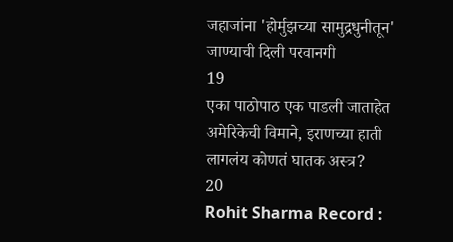जहाजांना 'होर्मुझच्या सामुद्रधुनीतून' जाण्याची दिली परवानगी
19
एका पाठोपाठ एक पाडली जाताहेत अमेरिकेची विमाने, इराणच्या हाती लागलंय कोणतं घातक अस्त्र?
20
Rohit Sharma Record :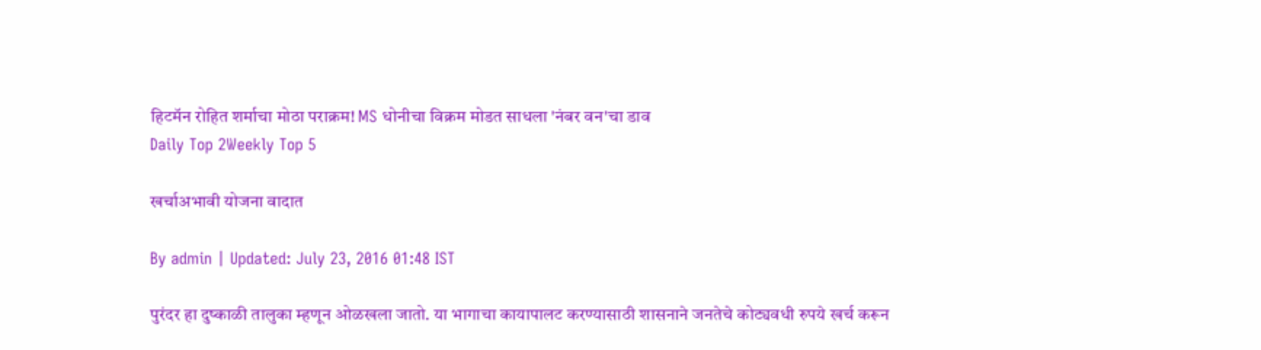हिटमॅन रोहित शर्माचा मोठा पराक्रम! MS धोनीचा विक्रम मोडत साधला 'नंबर वन'चा डाव
Daily Top 2Weekly Top 5

खर्चाअभावी योजना वादात

By admin | Updated: July 23, 2016 01:48 IST

पुरंदर हा दुष्काळी तालुका म्हणून ओळखला जातो. या भागाचा कायापालट करण्यासाठी शासनाने जनतेचे कोट्यवधी रुपये खर्च करून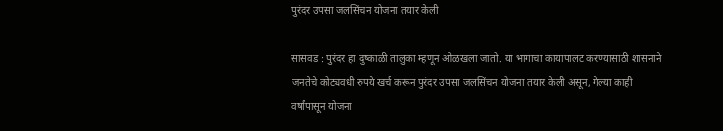पुरंदर उपसा जलसिंचन योजना तयार केली

सासवड : पुरंदर हा दुष्काळी तालुका म्हणून ओळखला जातो. या भागाचा कायापालट करण्यासाठी शासनाने जनतेचे कोट्यवधी रुपये खर्च करून पुरंदर उपसा जलसिंचन योजना तयार केली असून, गेल्या काही वर्षांपासून योजना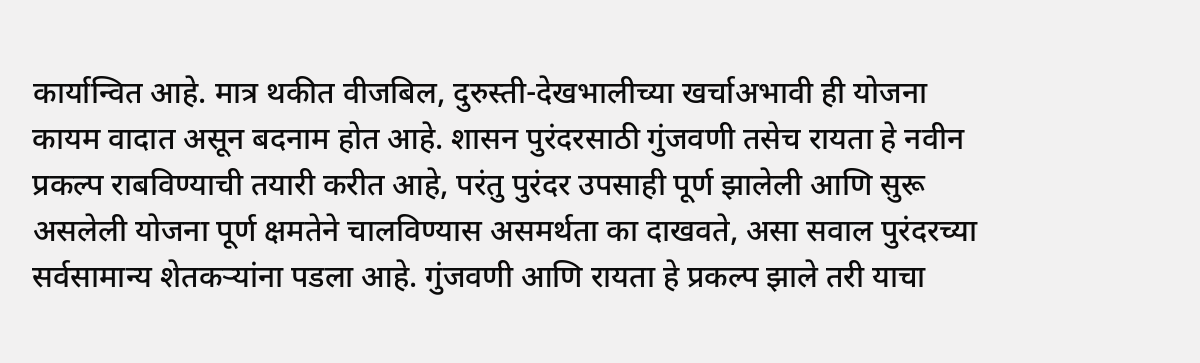कार्यान्वित आहे. मात्र थकीत वीजबिल, दुरुस्ती-देखभालीच्या खर्चाअभावी ही योजना कायम वादात असून बदनाम होत आहे. शासन पुरंदरसाठी गुंजवणी तसेच रायता हे नवीन प्रकल्प राबविण्याची तयारी करीत आहे, परंतु पुरंदर उपसाही पूर्ण झालेली आणि सुरू असलेली योजना पूर्ण क्षमतेने चालविण्यास असमर्थता का दाखवते, असा सवाल पुरंदरच्या सर्वसामान्य शेतकऱ्यांना पडला आहे. गुंजवणी आणि रायता हे प्रकल्प झाले तरी याचा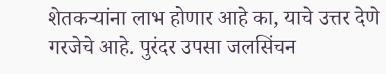शेतकऱ्यांना लाभ होणार आहे का, याचे उत्तर देणे गरजेचे आहे. पुरंदर उपसा जलसिंचन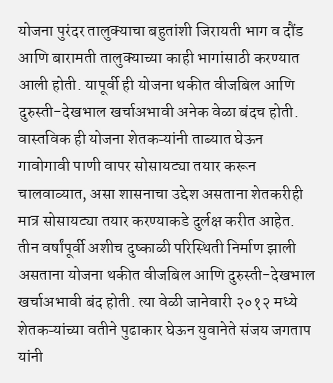योजना पुरंदर तालुक्याचा बहुतांशी जिरायती भाग व दौंड आणि बारामती तालुक्याच्या काही भागांसाठी करण्यात आली होती. यापूर्वी ही योजना थकीत वीजबिल आणि दुरुस्ती-देखभाल खर्चाअभावी अनेक वेळा बंदच होती. वास्तविक ही योजना शेतकऱ्यांनी ताब्यात घेऊन गावोगावी पाणी वापर सोसायट्या तयार करून चालवाव्यात, असा शासनाचा उद्देश असताना शेतकरीही मात्र सोसायट्या तयार करण्याकडे दुर्लक्ष करीत आहेत. तीन वर्षांपूर्वी अशीच दुष्काळी परिस्थिती निर्माण झाली असताना योजना थकीत वीजबिल आणि दुरुस्ती-देखभाल खर्चाअभावी बंद होती. त्या वेळी जानेवारी २०१२ मध्ये शेतकऱ्यांच्या वतीने पुढाकार घेऊन युवानेते संजय जगताप यांनी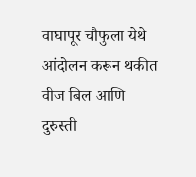वाघापूर चौफुला येथे आंदोलन करून थकीत वीज बिल आणि दुरुस्ती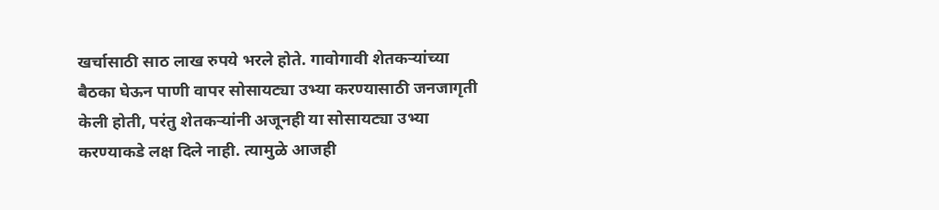खर्चासाठी साठ लाख रुपये भरले होते. गावोगावी शेतकऱ्यांच्या बैठका घेऊन पाणी वापर सोसायट्या उभ्या करण्यासाठी जनजागृती केली होती, परंतु शेतकऱ्यांनी अजूनही या सोसायट्या उभ्या करण्याकडे लक्ष दिले नाही. त्यामुळे आजही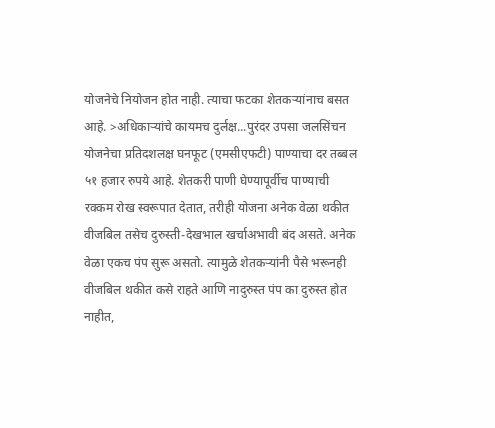योजनेचे नियोजन होत नाही. त्याचा फटका शेतकऱ्यांनाच बसत आहे. >अधिकाऱ्यांचे कायमच दुर्लक्ष...पुरंदर उपसा जलसिंचन योजनेचा प्रतिदशलक्ष घनफूट (एमसीएफटी) पाण्याचा दर तब्बल ५१ हजार रुपये आहे. शेतकरी पाणी घेण्यापूर्वीच पाण्याची रक्कम रोख स्वरूपात देतात, तरीही योजना अनेक वेळा थकीत वीजबिल तसेच दुरुस्ती-देखभाल खर्चाअभावी बंद असते. अनेक वेळा एकच पंप सुरू असतो. त्यामुळे शेतकऱ्यांनी पैसे भरूनही वीजबिल थकीत कसे राहते आणि नादुरुस्त पंप का दुरुस्त होत नाहीत,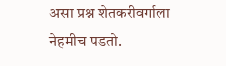असा प्रश्न शेतकरीवर्गाला नेहमीच पडतो.